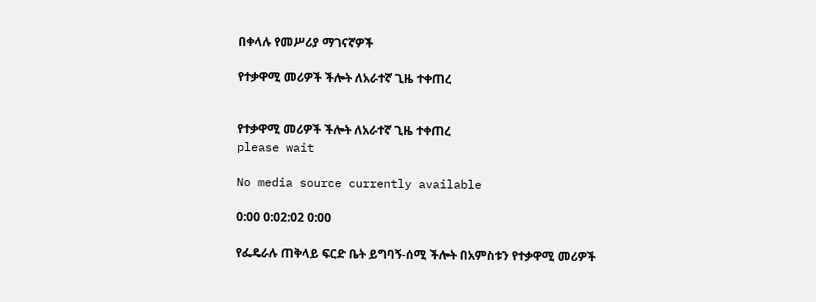በቀላሉ የመሥሪያ ማገናኛዎች

የተቃዋሚ መሪዎች ችሎት ለአራተኛ ጊዜ ተቀጠረ


የተቃዋሚ መሪዎች ችሎት ለአራተኛ ጊዜ ተቀጠረ
please wait

No media source currently available

0:00 0:02:02 0:00

የፌዴራሉ ጠቅላይ ፍርድ ቤት ይግባኝ-ሰሚ ችሎት በአምስቱን የተቃዋሚ መሪዎች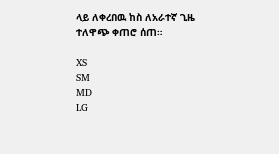ላይ ለቀረበዉ ከስ ለአራተኛ ጊዜ ተለዋጭ ቀጠሮ ሰጠ።

XS
SM
MD
LG